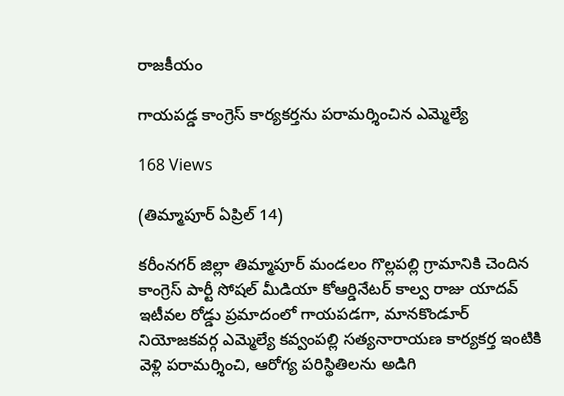రాజకీయం

గాయపడ్డ కాంగ్రెస్ కార్యకర్తను పరామర్శించిన ఎమ్మెల్యే

168 Views

(తిమ్మాపూర్ ఏప్రిల్ 14)

కరీంనగర్ జిల్లా తిమ్మాపూర్ మండలం గొల్లపల్లి గ్రామానికి చెందిన కాంగ్రెస్ పార్టీ సోషల్ మీడియా కోఆర్డినేటర్ కాల్వ రాజు యాదవ్ ఇటీవల రోడ్డు ప్రమాదంలో గాయపడగా, మానకొండూర్ నియోజకవర్గ ఎమ్మెల్యే కవ్వంపల్లి సత్యనారాయణ కార్యకర్త ఇంటికి వెళ్లి పరామర్శించి, ఆరోగ్య పరిస్థితిలను అడిగి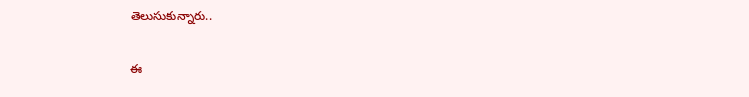తెలుసుకున్నారు..

ఈ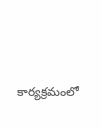కార్యక్రమంలో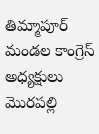తిమ్మాపూర్ మండల కాంగ్రెస్ అధ్యక్షులు మొరపల్లి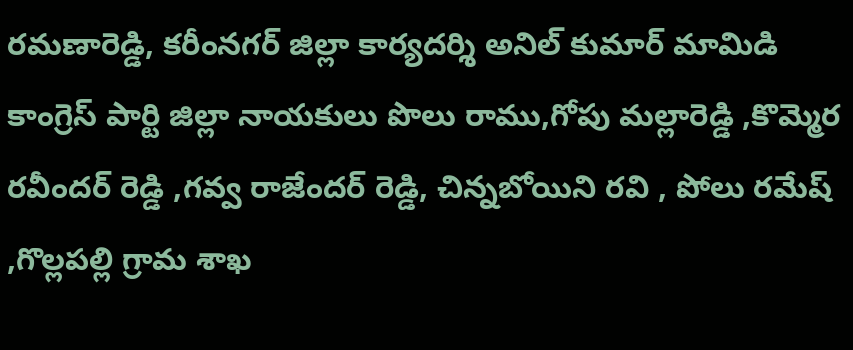రమణారెడ్డి, కరీంనగర్ జిల్లా కార్యదర్శి అనిల్ కుమార్ మామిడి కాంగ్రెస్ పార్టి జిల్లా నాయకులు పొలు రాము,గోపు మల్లారెడ్డి ,కొమ్మెర రవీందర్ రెడ్డి ,గవ్వ రాజేందర్ రెడ్డి, చిన్నబోయిని రవి , పోలు రమేష్ ,గొల్లపల్లి గ్రామ శాఖ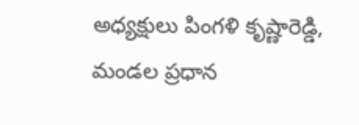అధ్యక్షులు పింగళి కృష్ణారెడ్డి, మండల ప్రధాన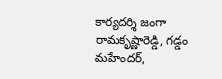కార్యదర్శి జంగా రామకృష్ణారెడ్డి, గడ్డం మహేందర్,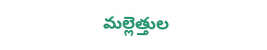మల్లెత్తుల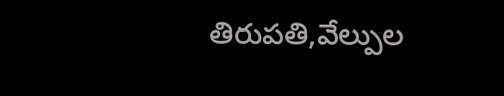తిరుపతి,వేల్పుల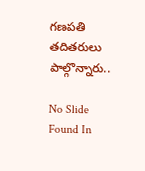గణపతి తదితరులు పాల్గొన్నారు..

No Slide Found In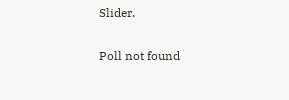Slider.

Poll not found